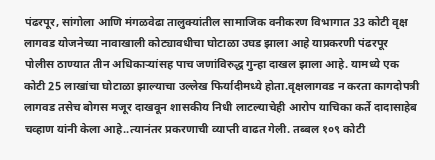पंढरपूर, सांगोला आणि मंगळवेढा तालुक्यांतील सामाजिक वनीकरण विभागात 33 कोटी वृक्ष लागवड योजनेच्या नावाखाली कोट्यावधीचा घोटाळा उघड झाला आहे याप्रकरणी पंढरपूर पोलीस ठाण्यात तीन अधिकाऱ्यांसह पाच जणांविरुद्ध गुन्हा दाखल झाला आहे. यामध्ये एक कोटी 25 लाखांचा घोटाळा झाल्याचा उल्लेख फिर्यादीमध्ये होता.वृक्षलागवड न करता कागदोपत्री लागवड तसेच बोगस मजूर दाखवून शासकीय निधी लाटल्याचेही आरोप याचिका कर्ते दादासाहेब चव्हाण यांनी केला आहे..त्यानंतर प्रकरणाची व्याप्ती वाढत गेली. तब्बल १०९ कोटी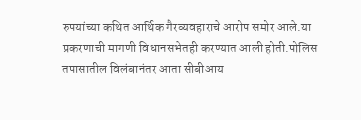रुपयांच्या कथित आर्थिक गैरव्यवहाराचे आरोप समोर आले.या प्रकरणाची मागणी विधानसभेतही करण्यात आली होती.पोलिस तपासातील विलंबानंतर आता सीबीआय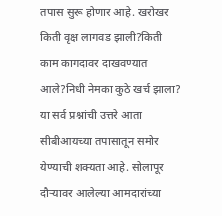तपास सुरू होणार आहे. खरोखर किती वृक्ष लागवड झाली?किती काम कागदावर दाखवण्यात आले?निधी नेमका कुठे खर्च झाला? या सर्व प्रश्नांची उत्तरे आता सीबीआयच्या तपासातून समोर येण्याची शक्यता आहे. सोलापूर दौऱ्यावर आलेल्या आमदारांच्या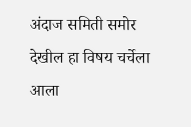अंदाज समिती समोर देखील हा विषय चर्चेला आला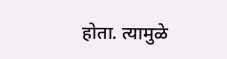होता. त्यामुळे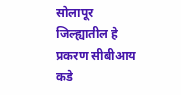सोलापूर जिल्ह्यातील हे प्रकरण सीबीआय कडे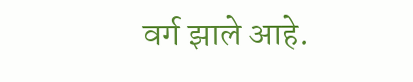वर्ग झाले आहे.